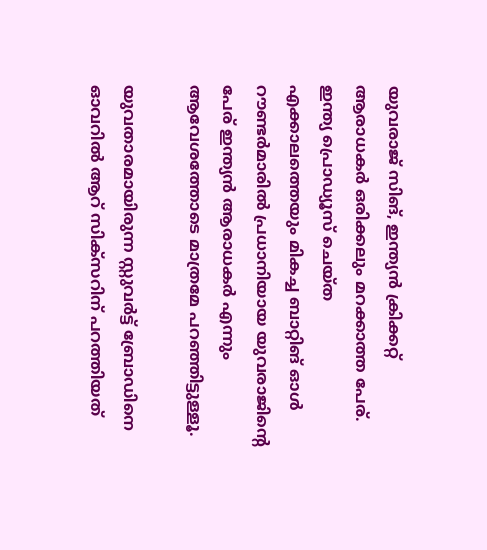യുവരാജ് സിങ്, ഇന്ത്യന്‍ ക്രിക്കറ്റ് ആരാധകര്‍ ഒരിക്കലും മറക്കാത്ത പേര്. ഇന്ത്യ പ്രൊഡ്യൂസ് ചെയ്ത എക്കാലത്തെയും മികച്ച ബാറ്റിങ് ഓള്‍ റൗണ്ടര്‍മാരില്‍ പ്രധാനിയായ യുവരാജിന്റെ പേര് ഇന്ത്യന്‍ ആരാധകര്‍ എന്നും ആവേശത്തോടെ മാത്രമേ പറഞ്ഞിട്ടുള്ളൂ.

യുവതാരമായിരുന്ന സ്റ്റുവര്‍ട്ട് ബ്രോഡിനെ ഓവറില്‍ ആറ് സിക്‌സറിന് പറത്തിയത്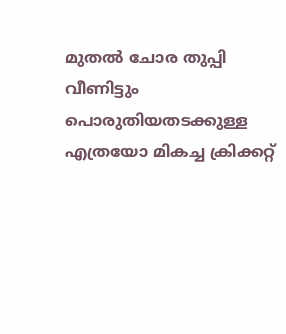മുതല്‍ ചോര തുപ്പി വീണിട്ടും പൊരുതിയതടക്കുള്ള എത്രയോ മികച്ച ക്രിക്കറ്റ്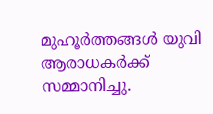മുഹൂര്‍ത്തങ്ങള്‍ യുവി ആരാധകര്‍ക്ക് സമ്മാനിച്ചു.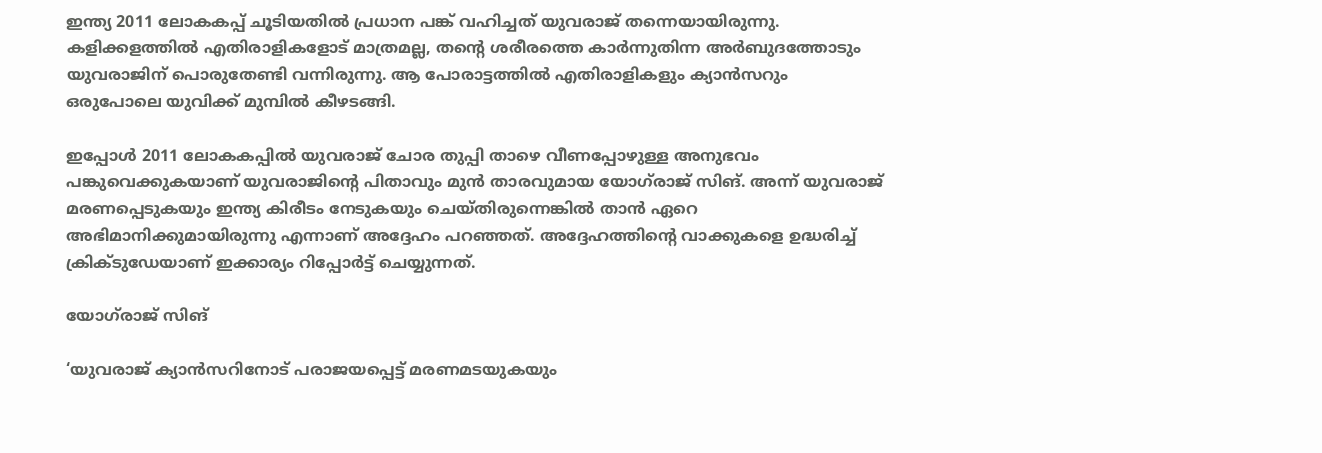ഇന്ത്യ 2011 ലോകകപ്പ് ചൂടിയതില്‍ പ്രധാന പങ്ക് വഹിച്ചത് യുവരാജ് തന്നെയായിരുന്നു. കളിക്കളത്തില്‍ എതിരാളികളോട് മാത്രമല്ല, തന്റെ ശരീരത്തെ കാര്‍ന്നുതിന്ന അര്‍ബുദത്തോടും യുവരാജിന് പൊരുതേണ്ടി വന്നിരുന്നു. ആ പോരാട്ടത്തില്‍ എതിരാളികളും ക്യാന്‍സറും ഒരുപോലെ യുവിക്ക് മുമ്പില്‍ കീഴടങ്ങി.

ഇപ്പോള്‍ 2011 ലോകകപ്പില്‍ യുവരാജ് ചോര തുപ്പി താഴെ വീണപ്പോഴുള്ള അനുഭവം പങ്കുവെക്കുകയാണ് യുവരാജിന്റെ പിതാവും മുന്‍ താരവുമായ യോഗ്‌രാജ് സിങ്. അന്ന് യുവരാജ് മരണപ്പെടുകയും ഇന്ത്യ കിരീടം നേടുകയും ചെയ്തിരുന്നെങ്കില്‍ താന്‍ ഏറെ അഭിമാനിക്കുമായിരുന്നു എന്നാണ് അദ്ദേഹം പറഞ്ഞത്. അദ്ദേഹത്തിന്റെ വാക്കുകളെ ഉദ്ധരിച്ച് ക്രിക്ടുഡേയാണ് ഇക്കാര്യം റിപ്പോര്‍ട്ട് ചെയ്യുന്നത്.

യോഗ്‌രാജ് സിങ്

‘യുവരാജ് ക്യാന്‍സറിനോട് പരാജയപ്പെട്ട് മരണമടയുകയും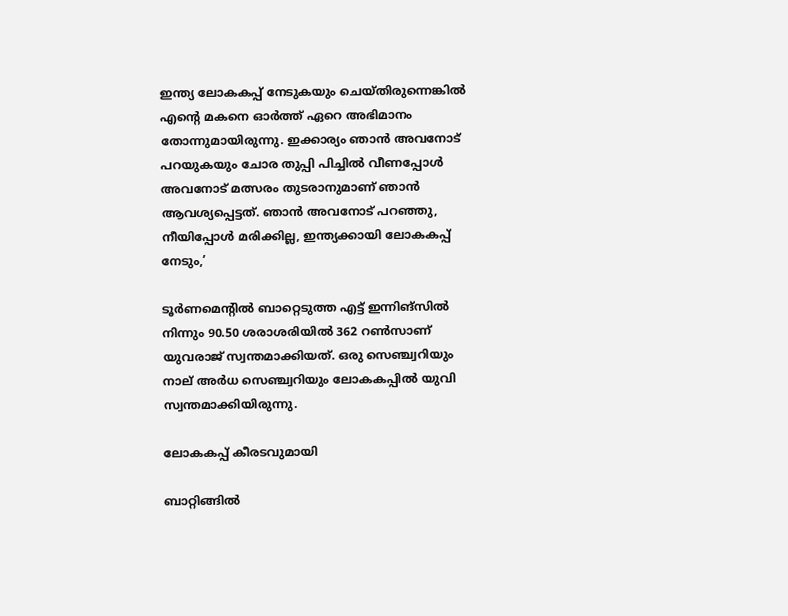ഇന്ത്യ ലോകകപ്പ് നേടുകയും ചെയ്തിരുന്നെങ്കില്‍ എന്റെ മകനെ ഓര്‍ത്ത് ഏറെ അഭിമാനം തോന്നുമായിരുന്നു. ഇക്കാര്യം ഞാന്‍ അവനോട് പറയുകയും ചോര തുപ്പി പിച്ചില്‍ വീണപ്പോള്‍ അവനോട് മത്സരം തുടരാനുമാണ് ഞാന്‍ ആവശ്യപ്പെട്ടത്. ഞാന്‍ അവനോട് പറഞ്ഞു, നീയിപ്പോള്‍ മരിക്കില്ല, ഇന്ത്യക്കായി ലോകകപ്പ് നേടും,’

ടൂര്‍ണമെന്റില്‍ ബാറ്റെടുത്ത എട്ട് ഇന്നിങ്‌സില്‍ നിന്നും 90.50 ശരാശരിയില്‍ 362 റണ്‍സാണ് യുവരാജ് സ്വന്തമാക്കിയത്. ഒരു സെഞ്ച്വറിയും നാല് അര്‍ധ സെഞ്ച്വറിയും ലോകകപ്പില്‍ യുവി സ്വന്തമാക്കിയിരുന്നു.

ലോകകപ്പ് കീരടവുമായി

ബാറ്റിങ്ങില്‍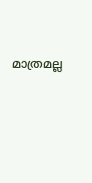മാത്രമല്ല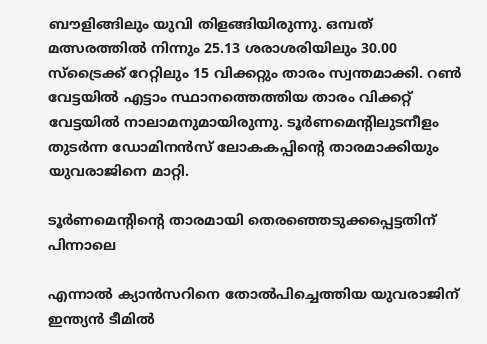ബൗളിങ്ങിലും യുവി തിളങ്ങിയിരുന്നു. ഒമ്പത് മത്സരത്തില്‍ നിന്നും 25.13 ശരാശരിയിലും 30.00 സ്‌ട്രൈക്ക് റേറ്റിലും 15 വിക്കറ്റും താരം സ്വന്തമാക്കി. റണ്‍ വേട്ടയില്‍ എട്ടാം സ്ഥാനത്തെത്തിയ താരം വിക്കറ്റ് വേട്ടയില്‍ നാലാമനുമായിരുന്നു. ടൂര്‍ണമെന്റിലുടനീളം തുടര്‍ന്ന ഡോമിനന്‍സ് ലോകകപ്പിന്റെ താരമാക്കിയും യുവരാജിനെ മാറ്റി.

ടൂര്‍ണമെന്റിന്റെ താരമായി തെരഞ്ഞെടുക്കപ്പെട്ടതിന് പിന്നാലെ

എന്നാല്‍ ക്യാന്‍സറിനെ തോല്‍പിച്ചെത്തിയ യുവരാജിന് ഇന്ത്യന്‍ ടീമില്‍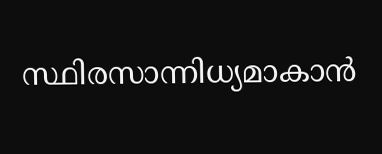സ്ഥിരസാന്നിധ്യമാകാന്‍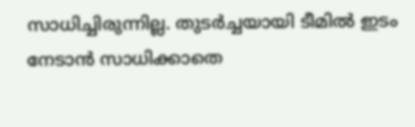സാധിച്ചിരുന്നില്ല. തുടര്‍ച്ചയായി ടീമില്‍ ഇടം നേടാന്‍ സാധിക്കാതെ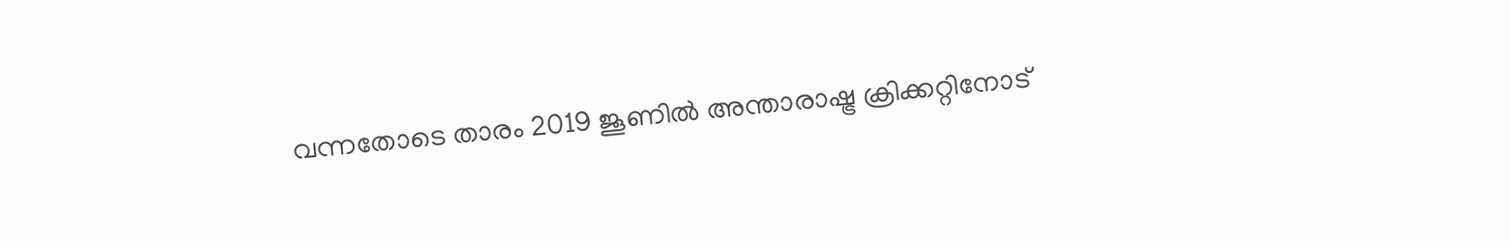വന്നതോടെ താരം 2019 ജൂണില്‍ അന്താരാഷ്ട്ര ക്രിക്കറ്റിനോട്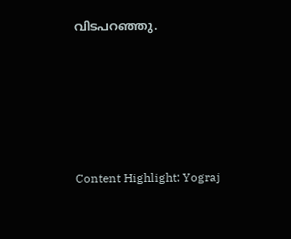വിടപറഞ്ഞു.





Content Highlight: Yograj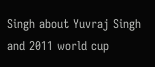Singh about Yuvraj Singh and 2011 world cup